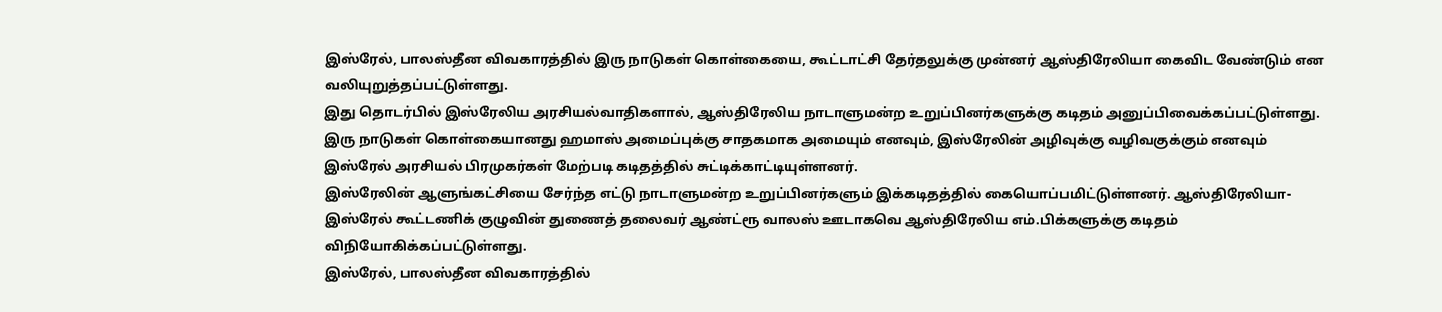இஸ்ரேல், பாலஸ்தீன விவகாரத்தில் இரு நாடுகள் கொள்கையை, கூட்டாட்சி தேர்தலுக்கு முன்னர் ஆஸ்திரேலியா கைவிட வேண்டும் என வலியுறுத்தப்பட்டுள்ளது.
இது தொடர்பில் இஸ்ரேலிய அரசியல்வாதிகளால், ஆஸ்திரேலிய நாடாளுமன்ற உறுப்பினர்களுக்கு கடிதம் அனுப்பிவைக்கப்பட்டுள்ளது.
இரு நாடுகள் கொள்கையானது ஹமாஸ் அமைப்புக்கு சாதகமாக அமையும் எனவும், இஸ்ரேலின் அழிவுக்கு வழிவகுக்கும் எனவும் இஸ்ரேல் அரசியல் பிரமுகர்கள் மேற்படி கடிதத்தில் சுட்டிக்காட்டியுள்ளனர்.
இஸ்ரேலின் ஆளுங்கட்சியை சேர்ந்த எட்டு நாடாளுமன்ற உறுப்பினர்களும் இக்கடிதத்தில் கையொப்பமிட்டுள்ளனர். ஆஸ்திரேலியா-இஸ்ரேல் கூட்டணிக் குழுவின் துணைத் தலைவர் ஆண்ட்ரூ வாலஸ் ஊடாகவெ ஆஸ்திரேலிய எம்.பிக்களுக்கு கடிதம் விநியோகிக்கப்பட்டுள்ளது.
இஸ்ரேல், பாலஸ்தீன விவகாரத்தில்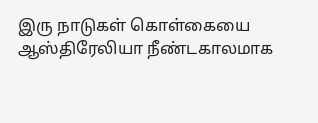இரு நாடுகள் கொள்கையை ஆஸ்திரேலியா நீண்டகாலமாக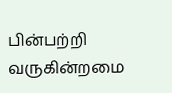பின்பற்றி வருகின்றமை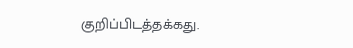குறிப்பிடத்தக்கது.